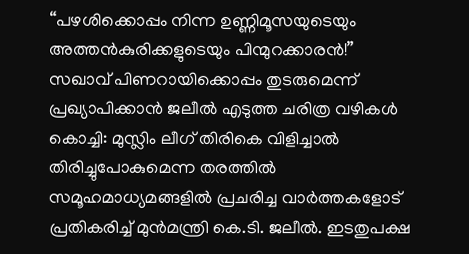“പഴശിക്കൊപ്പം നിന്ന ഉണ്ണിമൂസയുടെയും അത്തൻകുരിക്കളുടെയും പിന്മുറക്കാരൻ!” സഖാവ് പിണറായിക്കൊപ്പം തുടരുമെന്ന് പ്രഖ്യാപിക്കാൻ ജലീൽ എടുത്ത ചരിത്ര വഴികൾ
കൊച്ചി: മുസ്ലിം ലീഗ് തിരികെ വിളിച്ചാൽ തിരിച്ചുപോകുമെന്ന തരത്തിൽ സമൂഹമാധ്യമങ്ങളിൽ പ്രചരിച്ച വാർത്തകളോട് പ്രതികരിച്ച് മുൻമന്ത്രി കെ.ടി. ജലീൽ. ഇടതുപക്ഷ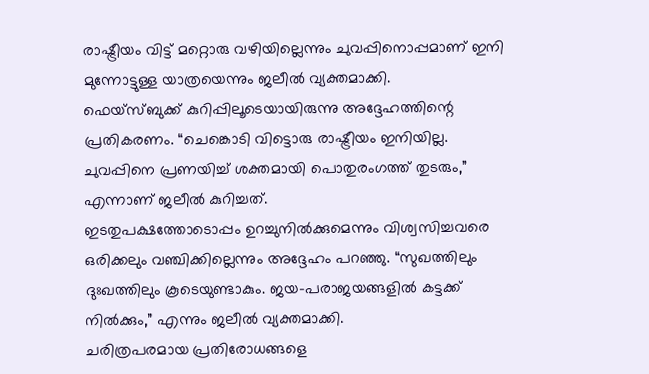രാഷ്ട്രീയം വിട്ട് മറ്റൊരു വഴിയില്ലെന്നും ചുവപ്പിനൊപ്പമാണ് ഇനി മുന്നോട്ടുള്ള യാത്രയെന്നും ജലീൽ വ്യക്തമാക്കി.
ഫെയ്സ്ബുക്ക് കുറിപ്പിലൂടെയായിരുന്നു അദ്ദേഹത്തിന്റെ പ്രതികരണം. “ചെങ്കൊടി വിട്ടൊരു രാഷ്ട്രീയം ഇനിയില്ല. ചുവപ്പിനെ പ്രണയിച്ച് ശക്തമായി പൊതുരംഗത്ത് തുടരും,” എന്നാണ് ജലീൽ കുറിച്ചത്.
ഇടതുപക്ഷത്തോടൊപ്പം ഉറച്ചുനിൽക്കുമെന്നും വിശ്വസിച്ചവരെ ഒരിക്കലും വഞ്ചിക്കില്ലെന്നും അദ്ദേഹം പറഞ്ഞു. “സുഖത്തിലും ദുഃഖത്തിലും കൂടെയുണ്ടാകും. ജയ-പരാജയങ്ങളിൽ കട്ടക്ക് നിൽക്കും,” എന്നും ജലീൽ വ്യക്തമാക്കി.
ചരിത്രപരമായ പ്രതിരോധങ്ങളെ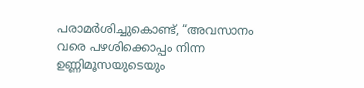പരാമർശിച്ചുകൊണ്ട്, “അവസാനം വരെ പഴശിക്കൊപ്പം നിന്ന ഉണ്ണിമൂസയുടെയും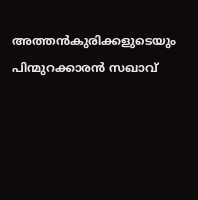അത്തൻകുരിക്കളുടെയും പിന്മുറക്കാരൻ സഖാവ്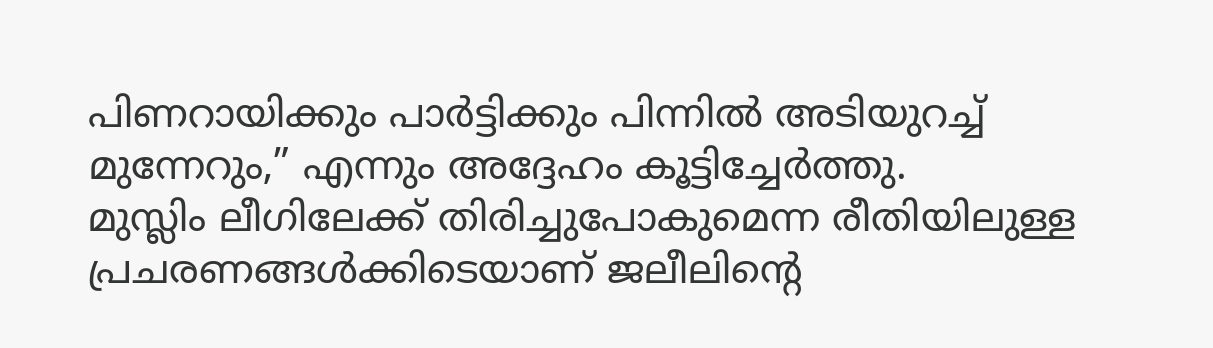പിണറായിക്കും പാർട്ടിക്കും പിന്നിൽ അടിയുറച്ച് മുന്നേറും,” എന്നും അദ്ദേഹം കൂട്ടിച്ചേർത്തു.
മുസ്ലിം ലീഗിലേക്ക് തിരിച്ചുപോകുമെന്ന രീതിയിലുള്ള പ്രചരണങ്ങൾക്കിടെയാണ് ജലീലിന്റെ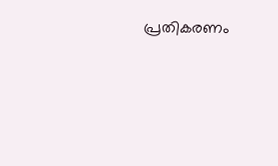പ്രതികരണം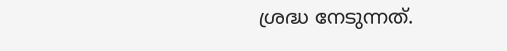ശ്രദ്ധ നേടുന്നത്.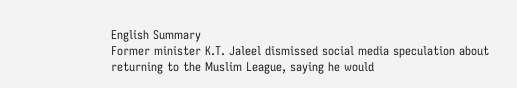English Summary
Former minister K.T. Jaleel dismissed social media speculation about returning to the Muslim League, saying he would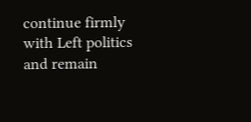continue firmly with Left politics and remain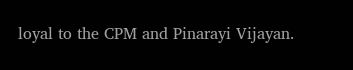loyal to the CPM and Pinarayi Vijayan.